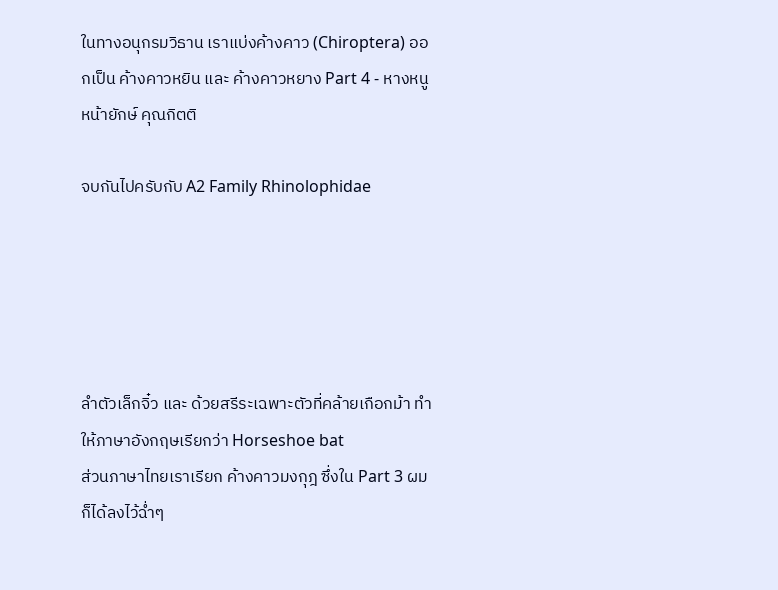ในทางอนุกรมวิธาน เราแบ่งค้างคาว (Chiroptera) ออกเป็น ค้างคาวหยิน และ ค้างคาวหยาง Part 4 - หางหนู หน้ายักษ์ คุณกิตติ

จบกันไปครับกับ A2 Family Rhinolophidae





ลำตัวเล็กจิ๋ว และ ด้วยสรีระเฉพาะตัวที่คล้ายเกือกม้า ทำให้ภาษาอังกฤษเรียกว่า Horseshoe bat
ส่วนภาษาไทยเราเรียก ค้างคาวมงกุฎ ซึ่งใน Part 3 ผมก็ได้ลงไว้ฉ่ำๆ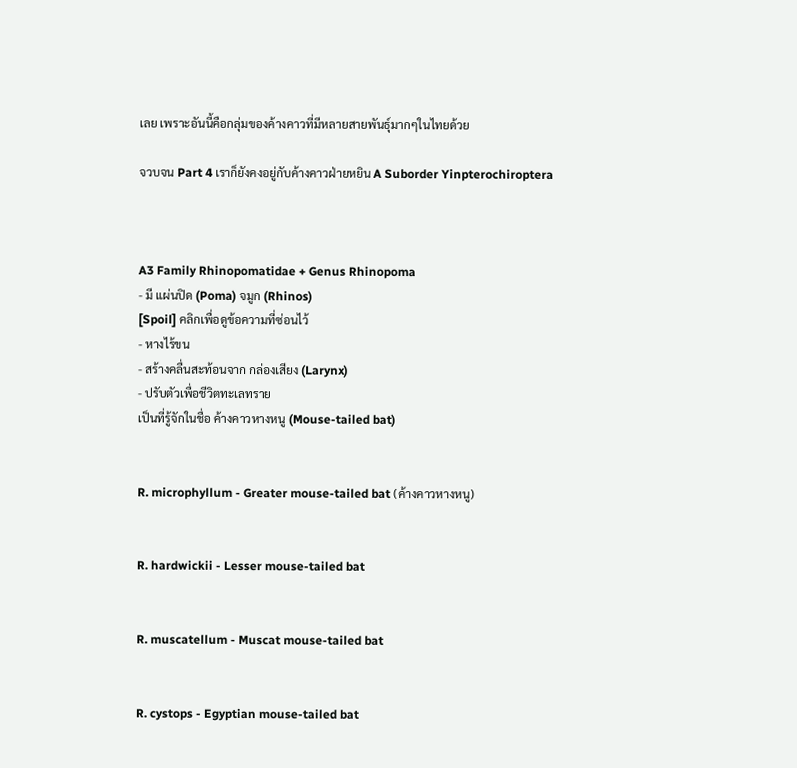เลย เพราะอันนี้คือกลุ่มของค้างคาวที่มีหลายสายพันธุ์มากๆในไทยด้วย

จวบจน Part 4 เราก็ยังคงอยู่กับค้างคาวฝ่ายหยิน A Suborder Yinpterochiroptera



A3 Family Rhinopomatidae + Genus Rhinopoma
- มี แผ่นปิด (Poma) จมูก (Rhinos)
[Spoil] คลิกเพื่อดูข้อความที่ซ่อนไว้
- หางไร้ขน
- สร้างคลื่นสะท้อนจาก กล่องเสียง (Larynx)
- ปรับตัวเพื่อชีวิตทะเลทราย
เป็นที่รู้จักในชื่อ ค้างคาวหางหนู (Mouse-tailed bat)


R. microphyllum - Greater mouse-tailed bat (ค้างคาวหางหนู)


R. hardwickii - Lesser mouse-tailed bat


R. muscatellum - Muscat mouse-tailed bat


R. cystops - Egyptian mouse-tailed bat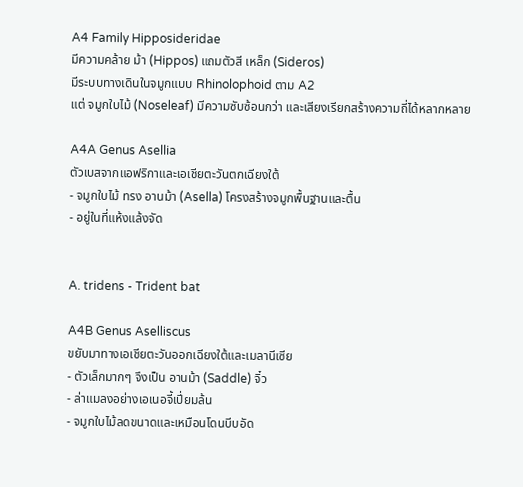A4 Family Hipposideridae
มีความคล้าย ม้า (Hippos) แถมตัวสี เหล็ก (Sideros)
มีระบบทางเดินในจมูกแบบ Rhinolophoid ตาม A2
แต่ จมูกใบไม้ (Noseleaf) มีความซับซ้อนกว่า และเสียงเรียกสร้างความถี่ได้หลากหลาย

A4A Genus Asellia
ตัวเบสจากแอฟริกาและเอเชียตะวันตกเฉียงใต้
- จมูกใบไม้ ทรง อานม้า (Asella) โครงสร้างจมูกพื้นฐานและตื้น
- อยู่ในที่แห้งแล้งจัด


A. tridens - Trident bat

A4B Genus Aselliscus
ขยับมาทางเอเชียตะวันออกเฉียงใต้และเมลานีเซีย
- ตัวเล็กมากๆ จึงเป็น อานม้า (Saddle) จิ๋ว
- ล่าแมลงอย่างเอเนอจี้เปี่ยมล้น
- จมูกใบไม้ลดขนาดและเหมือนโดนบีบอัด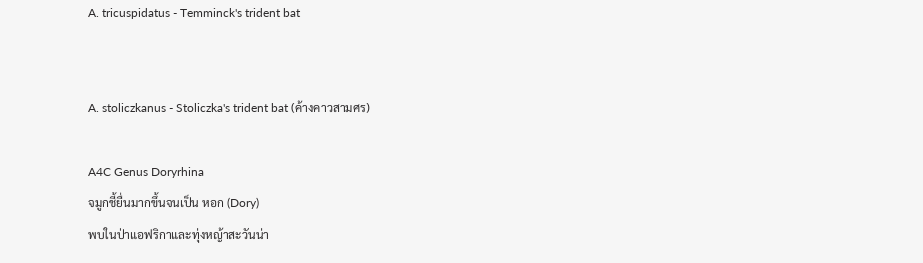A. tricuspidatus - Temminck's trident bat


A. stoliczkanus - Stoliczka's trident bat (ค้างคาวสามศร)

A4C Genus Doryrhina
จมูกชี้ยื่นมากขึ้นจนเป็น หอก (Dory)
พบในป่าแอฟริกาและทุ่งหญ้าสะวันน่า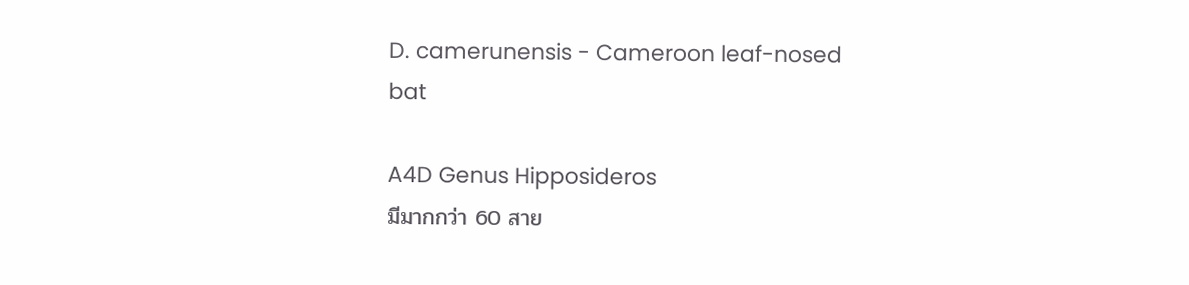D. camerunensis - Cameroon leaf-nosed bat

A4D Genus Hipposideros
มีมากกว่า 60 สาย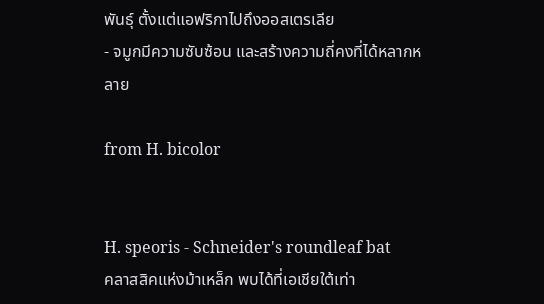พันธุ์ ตั้งแต่แอฟริกาไปถึงออสเตรเลีย
- จมูกมีความซับซ้อน และสร้างความถี่คงที่ได้หลากหลาย

from H. bicolor


H. speoris - Schneider's roundleaf bat
คลาสสิคแห่งม้าเหล็ก พบได้ที่เอเชียใต้เท่า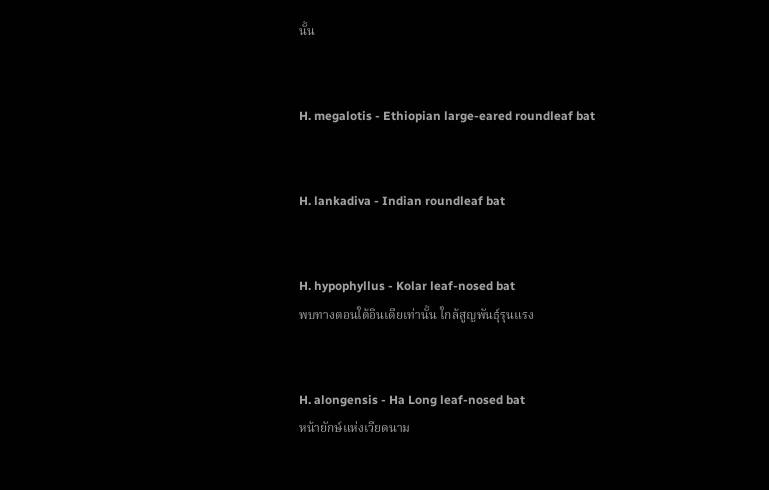นั้น


H. megalotis - Ethiopian large-eared roundleaf bat


H. lankadiva - Indian roundleaf bat


H. hypophyllus - Kolar leaf-nosed bat
พบทางตอนใต้อินเดียเท่านั้น ใกล้สูญพันธุ์รุนแรง


H. alongensis - Ha Long leaf-nosed bat
หน้ายักษ์แห่งเวียดนาม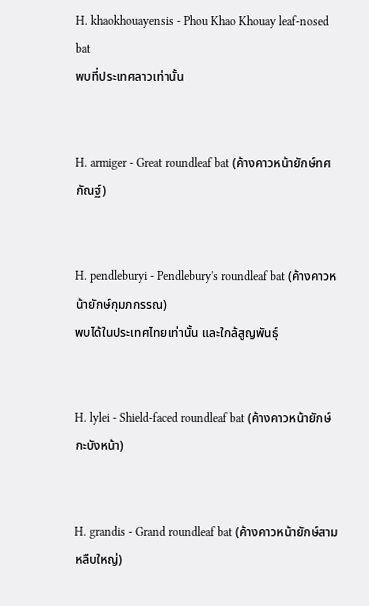H. khaokhouayensis - Phou Khao Khouay leaf-nosed bat
พบที่ประเทศลาวเท่านั้น


H. armiger - Great roundleaf bat (ค้างคาวหน้ายักษ์ทศกัณฐ์)


H. pendleburyi - Pendlebury's roundleaf bat (ค้างคาวหน้ายักษ์กุมภกรรณ)
พบได้ในประเทศไทยเท่านั้น และใกล้สูญพันธุ์


H. lylei - Shield-faced roundleaf bat (ค้างคาวหน้ายักษ์กะบังหน้า)


H. grandis - Grand roundleaf bat (ค้างคาวหน้ายักษ์สามหลืบใหญ่)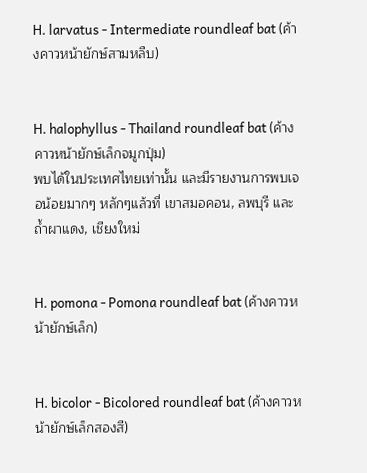H. larvatus - Intermediate roundleaf bat (ค้างคาวหน้ายักษ์สามหลืบ)


H. halophyllus - Thailand roundleaf bat (ค้างคาวหน้ายักษ์เล็กจมูกปุ่ม)
พบได้ในประเทศไทยเท่านั้น และมีรายงานการพบเจอน้อยมากๆ หลักๆแล้วที่ เขาสมอคอน, ลพบุรี และ ถ้ำผาแดง, เชียงใหม่


H. pomona - Pomona roundleaf bat (ค้างคาวหน้ายักษ์เล็ก)


H. bicolor - Bicolored roundleaf bat (ค้างคาวหน้ายักษ์เล็กสองสี)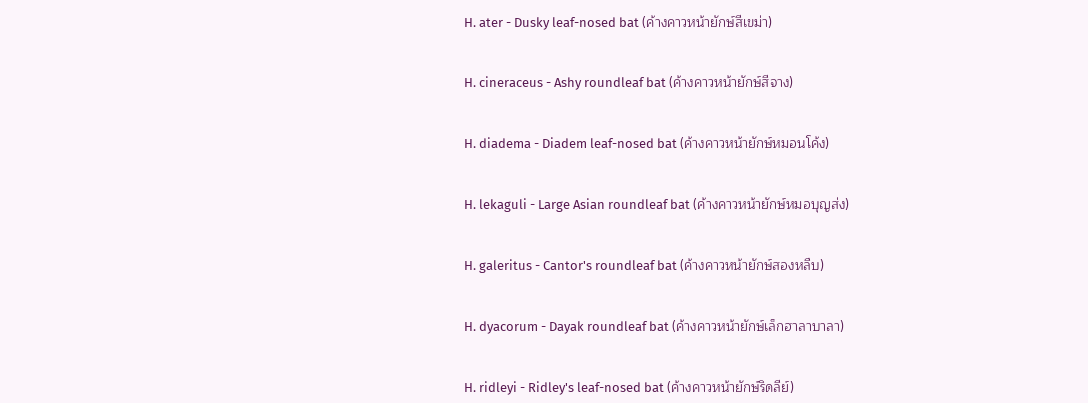H. ater - Dusky leaf-nosed bat (ค้างคาวหน้ายักษ์สีเขม่า)


H. cineraceus - Ashy roundleaf bat (ค้างคาวหน้ายักษ์สีจาง)


H. diadema - Diadem leaf-nosed bat (ค้างคาวหน้ายักษ์หมอนโค้ง)


H. lekaguli - Large Asian roundleaf bat (ค้างคาวหน้ายักษ์หมอบุญส่ง)


H. galeritus - Cantor's roundleaf bat (ค้างคาวหน้ายักษ์สองหลืบ)


H. dyacorum - Dayak roundleaf bat (ค้างคาวหน้ายักษ์เล็กฮาลาบาลา)


H. ridleyi - Ridley's leaf-nosed bat (ค้างคาวหน้ายักษ์ริดลีย์)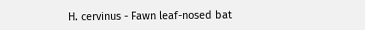H. cervinus - Fawn leaf-nosed bat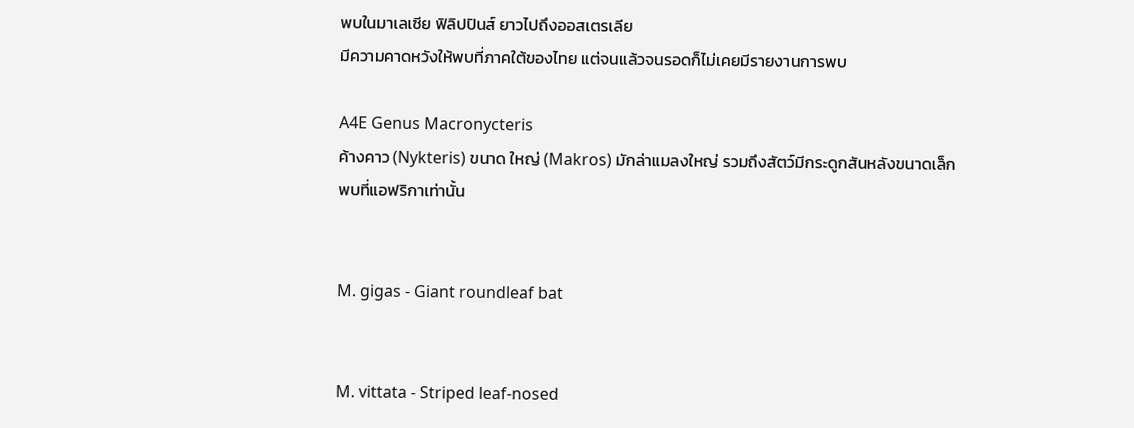พบในมาเลเซีย ฟิลิปปินส์ ยาวไปถึงออสเตรเลีย
มีความคาดหวังให้พบที่ภาคใต้ของไทย แต่จนแล้วจนรอดก็ไม่เคยมีรายงานการพบ

A4E Genus Macronycteris
ค้างคาว (Nykteris) ขนาด ใหญ่ (Makros) มักล่าแมลงใหญ่ รวมถึงสัตว์มีกระดูกสันหลังขนาดเล็ก
พบที่แอฟริกาเท่านั้น


M. gigas - Giant roundleaf bat


M. vittata - Striped leaf-nosed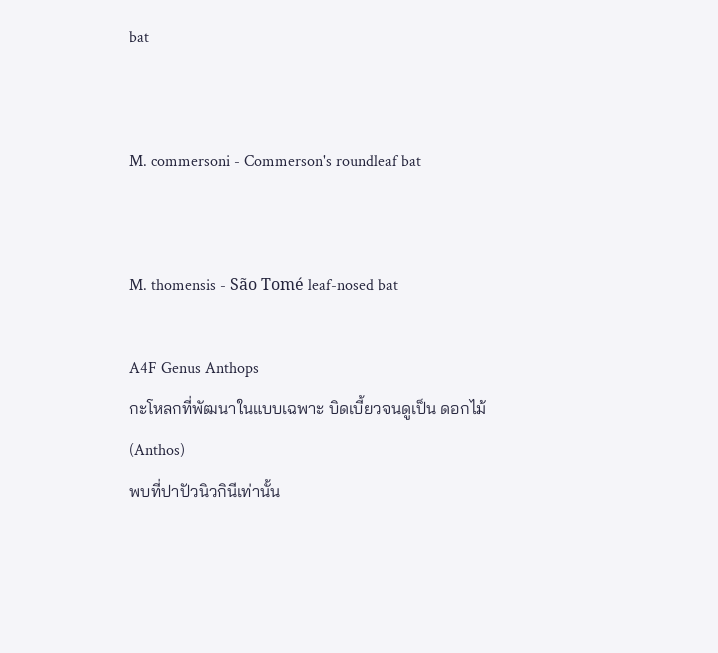bat


M. commersoni - Commerson's roundleaf bat


M. thomensis - São Tomé leaf-nosed bat

A4F Genus Anthops
กะโหลกที่พัฒนาในแบบเฉพาะ บิดเบี้ยวจนดูเป็น ดอกไม้ (Anthos)
พบที่ปาปัวนิวกินีเท่านั้น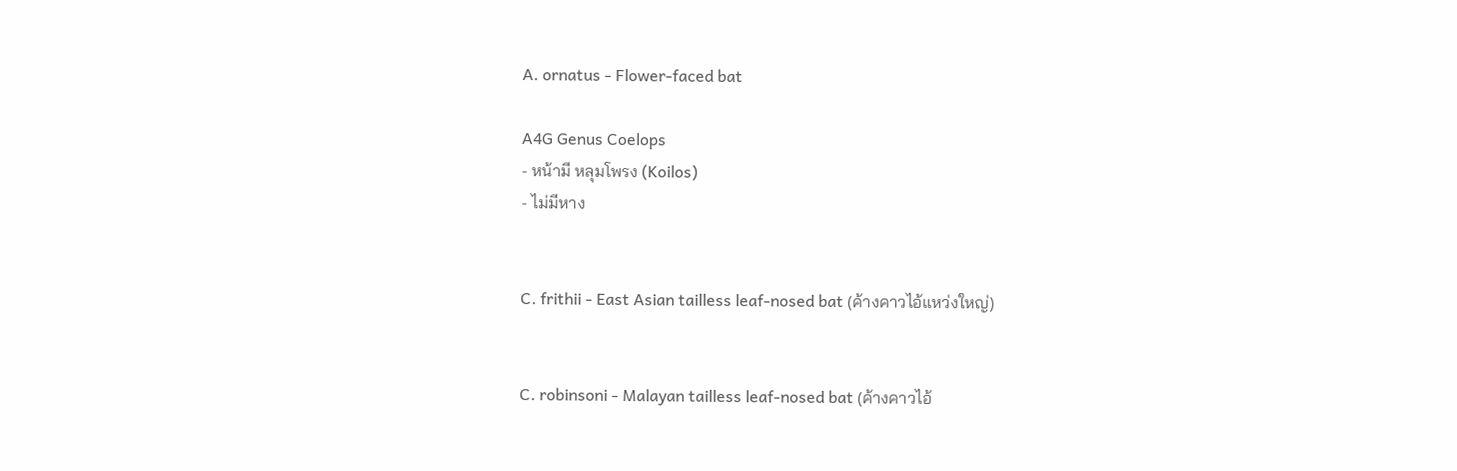A. ornatus - Flower-faced bat

A4G Genus Coelops
- หน้ามี หลุมโพรง (Koilos)
- ไม่มีหาง


C. frithii - East Asian tailless leaf-nosed bat (ค้างคาวไอ้แหว่งใหญ่)


C. robinsoni - Malayan tailless leaf-nosed bat (ค้างคาวไอ้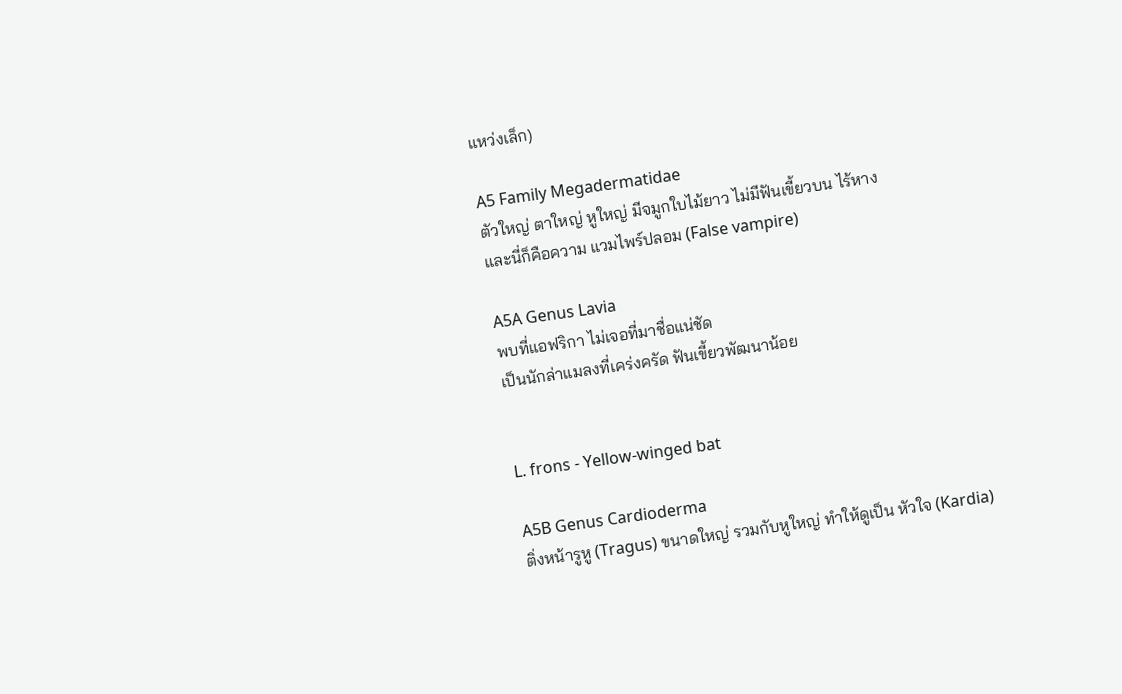แหว่งเล็ก)

A5 Family Megadermatidae
ตัวใหญ่ ตาใหญ่ หูใหญ่ มีจมูกใบไม้ยาว ไม่มีฟันเขี้ยวบน ไร้หาง
และนี่ก็คือความ แวมไพร์ปลอม (False vampire)

A5A Genus Lavia
พบที่แอฟริกา ไม่เจอที่มาชื่อแน่ชัด
เป็นนักล่าแมลงที่เคร่งครัด ฟันเขี้ยวพัฒนาน้อย


L. frons - Yellow-winged bat

A5B Genus Cardioderma
ติ่งหน้ารูหู (Tragus) ขนาดใหญ่ รวมกับหูใหญ่ ทำให้ดูเป็น หัวใจ (Kardia)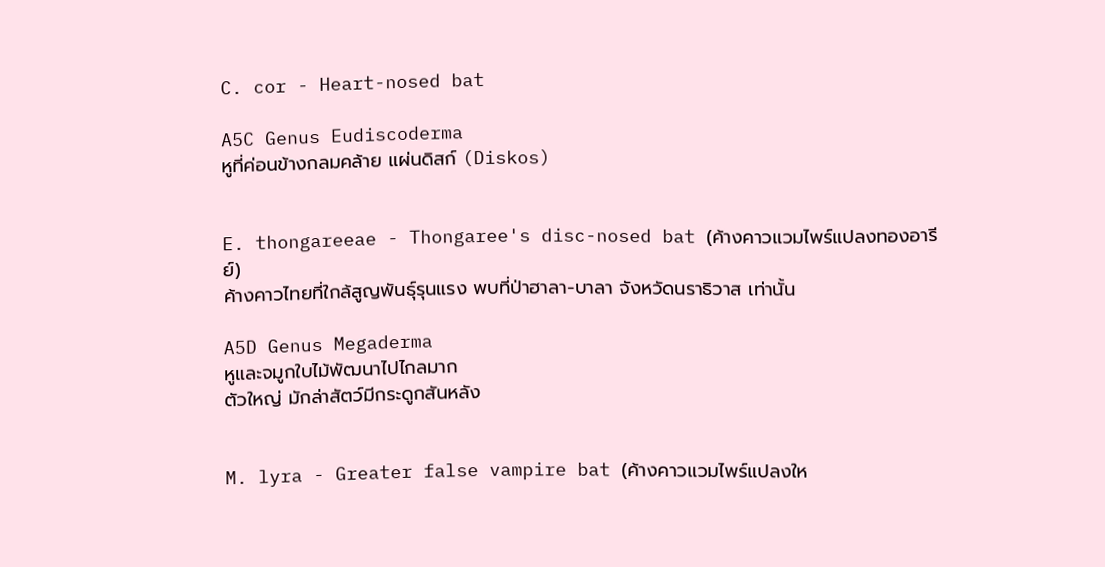C. cor - Heart-nosed bat

A5C Genus Eudiscoderma
หูที่ค่อนข้างกลมคล้าย แผ่นดิสก์ (Diskos)


E. thongareeae - Thongaree's disc-nosed bat (ค้างคาวแวมไพร์แปลงทองอารีย์)
ค้างคาวไทยที่ใกล้สูญพันธุ์รุนแรง พบที่ป่าฮาลา-บาลา จังหวัดนราธิวาส เท่านั้น

A5D Genus Megaderma
หูและจมูกใบไม้พัฒนาไปไกลมาก
ตัวใหญ่ มักล่าสัตว์มีกระดูกสันหลัง


M. lyra - Greater false vampire bat (ค้างคาวแวมไพร์แปลงให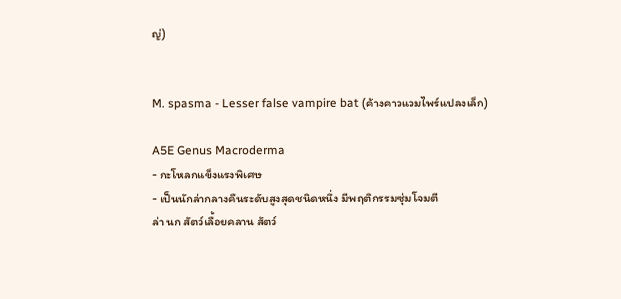ญ่)


M. spasma - Lesser false vampire bat (ค้างคาวแวมไพร์แปลงเล็ก)

A5E Genus Macroderma
- กะโหลกแข็งแรงพิเศษ
- เป็นนักล่ากลางคืนระดับสูงสุดชนิดหนึ่ง มีพฤติกรรมซุ่มโจมตี
ล่า นก สัตว์เลื้อยคลาน สัตว์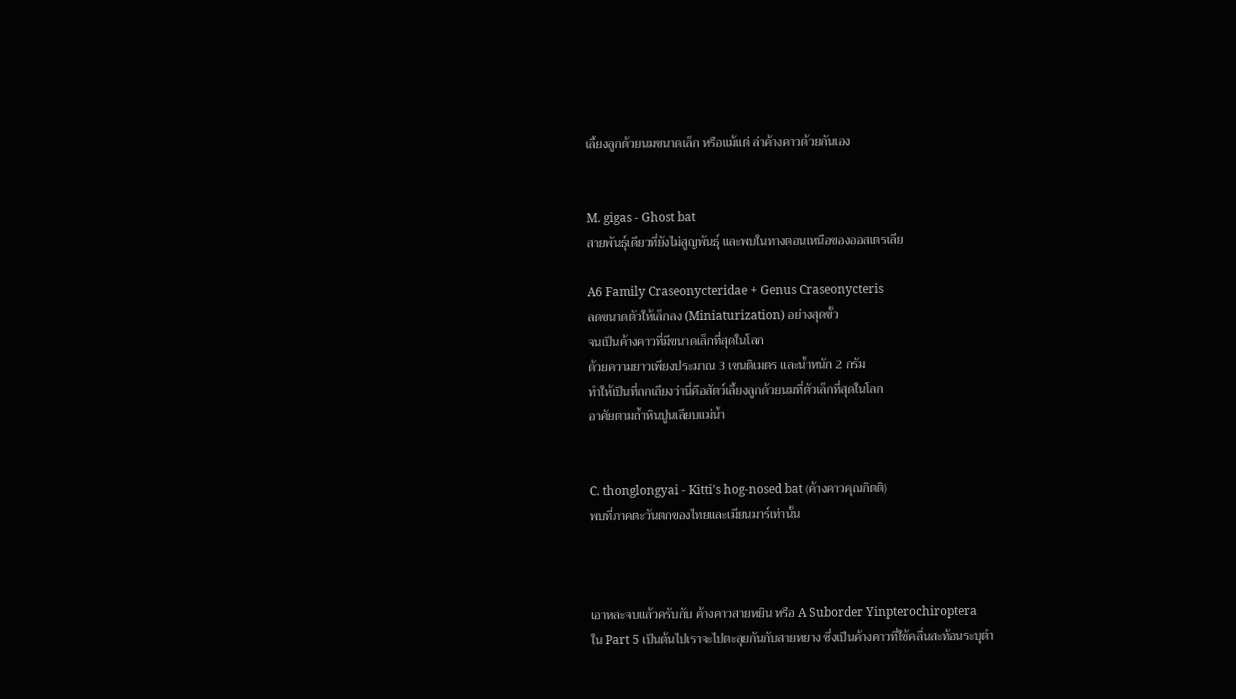เลี้ยงลูกด้วยนมขนาดเล็ก หรือแม้แต่ ล่าค้างคาวด้วยกันเอง


M. gigas - Ghost bat
สายพันธุ์เดียวที่ยังไม่สูญพันธุ์ และพบในทางตอนเหนือของออสเตรเลีย

A6 Family Craseonycteridae + Genus Craseonycteris
ลดขนาดตัวให้เล็กลง (Miniaturization) อย่างสุดขั้ว
จนเป็นค้างคาวที่มีขนาดเล็กที่สุดในโลก
ด้วยความยาวเพียงประมาณ 3 เซนติเมตร และน้ำหนัก 2 กรัม
ทำให้เป็นที่ถกเถียงว่านี่คือสัตว์เลี้ยงลูกด้วยนมที่ตัวเล็กที่สุดในโลก
อาศัยตามถ้ำหินปูนเลียบแม่น้ำ


C. thonglongyai - Kitti's hog-nosed bat (ค้างคาวคุณกิตติ)
พบที่ภาคตะวันตกของไทยและเมียนมาร์เท่านั้น



เอาหละจบแล้วครับกับ ค้างคาวสายหยิน หรือ A Suborder Yinpterochiroptera
ใน Part 5 เป็นต้นไปเราจะไปตะลุยกันกับสายหยาง ซึ่งเป็นค้างคาวที่ใช้คลื่นสะท้อนระบุตำ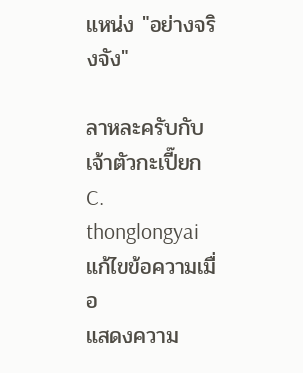แหน่ง "อย่างจริงจัง"

ลาหละครับกับ เจ้าตัวกะเปี๊ยก C. thonglongyai
แก้ไขข้อความเมื่อ
แสดงความ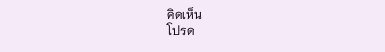คิดเห็น
โปรด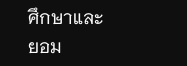ศึกษาและยอม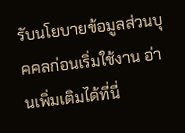รับนโยบายข้อมูลส่วนบุคคลก่อนเริ่มใช้งาน อ่านเพิ่มเติมได้ที่นี่